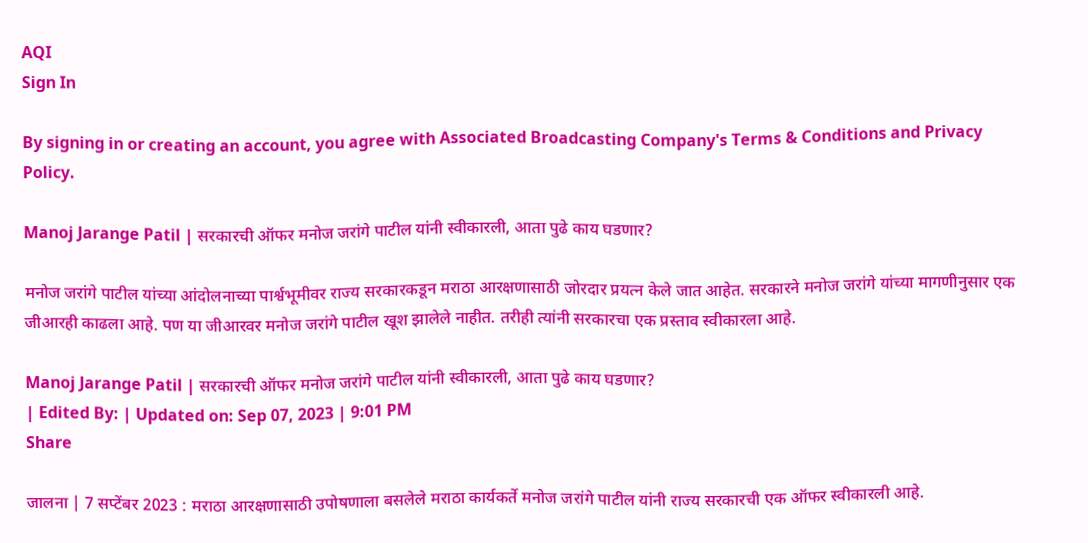AQI
Sign In

By signing in or creating an account, you agree with Associated Broadcasting Company's Terms & Conditions and Privacy Policy.

Manoj Jarange Patil | सरकारची ऑफर मनोज जरांगे पाटील यांनी स्वीकारली, आता पुढे काय घडणार?

मनोज जरांगे पाटील यांच्या आंदोलनाच्या पार्श्वभूमीवर राज्य सरकारकडून मराठा आरक्षणासाठी जोरदार प्रयत्न केले जात आहेत. सरकारने मनोज जरांगे यांच्या मागणीनुसार एक जीआरही काढला आहे. पण या जीआरवर मनोज जरांगे पाटील खूश झालेले नाहीत. तरीही त्यांनी सरकारचा एक प्रस्ताव स्वीकारला आहे.

Manoj Jarange Patil | सरकारची ऑफर मनोज जरांगे पाटील यांनी स्वीकारली, आता पुढे काय घडणार?
| Edited By: | Updated on: Sep 07, 2023 | 9:01 PM
Share

जालना | 7 सप्टेंबर 2023 : मराठा आरक्षणासाठी उपोषणाला बसलेले मराठा कार्यकर्ते मनोज जरांगे पाटील यांनी राज्य सरकारची एक ऑफर स्वीकारली आहे.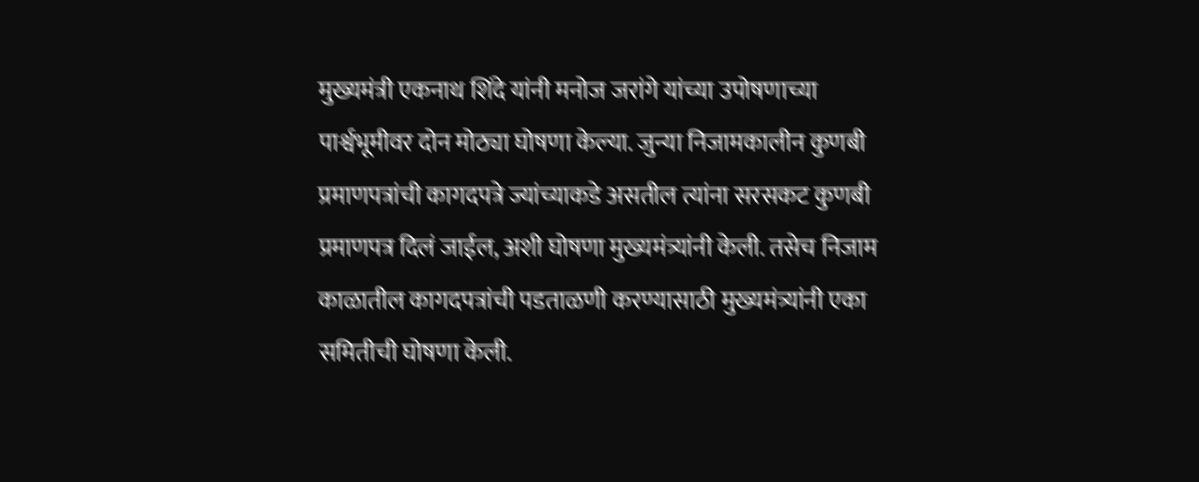मुख्यमंत्री एकनाथ शिंदे यांनी मनोज जरांगे यांच्या उपोषणाच्या पार्श्वभूमीवर दोन मोठ्या घोषणा केल्या. जुन्या निजामकालीन कुणबी प्रमाणपत्रांची कागदपत्रे ज्यांच्याकडे असतील त्यांना सरसकट कुणबी प्रमाणपत्र दिलं जाईल, अशी घोषणा मुख्यमंत्र्यांनी केली. तसेच निजाम काळातील कागदपत्रांची पडताळणी करण्यासाठी मुख्यमंत्र्यांनी एका समितीची घोषणा केली.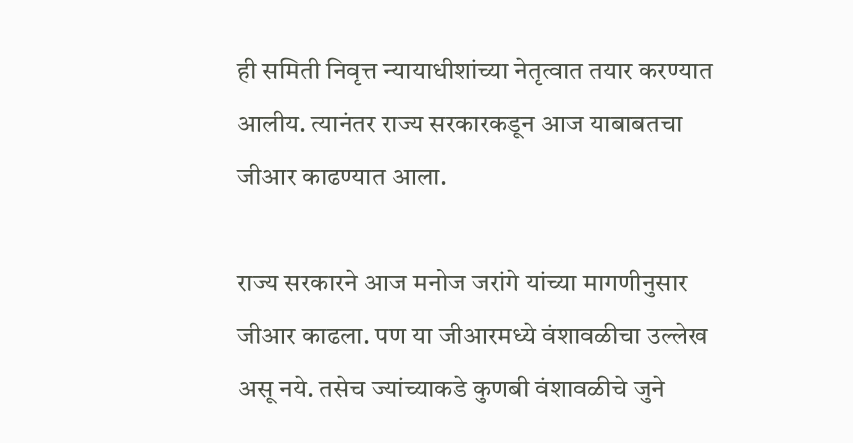ही समिती निवृत्त न्यायाधीशांच्या नेतृत्वात तयार करण्यात आलीय. त्यानंतर राज्य सरकारकडून आज याबाबतचा जीआर काढण्यात आला.

राज्य सरकारने आज मनोज जरांगे यांच्या मागणीनुसार जीआर काढला. पण या जीआरमध्ये वंशावळीचा उल्लेख असू नये. तसेच ज्यांच्याकडे कुणबी वंशावळीचे जुने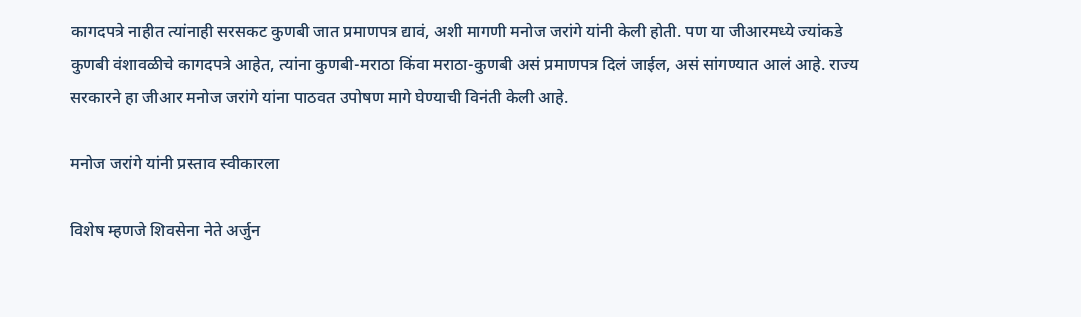कागदपत्रे नाहीत त्यांनाही सरसकट कुणबी जात प्रमाणपत्र द्यावं, अशी मागणी मनोज जरांगे यांनी केली होती. पण या जीआरमध्ये ज्यांकडे कुणबी वंशावळीचे कागदपत्रे आहेत, त्यांना कुणबी-मराठा किंवा मराठा-कुणबी असं प्रमाणपत्र दिलं जाईल, असं सांगण्यात आलं आहे. राज्य सरकारने हा जीआर मनोज जरांगे यांना पाठवत उपोषण मागे घेण्याची विनंती केली आहे.

मनोज जरांगे यांनी प्रस्ताव स्वीकारला

विशेष म्हणजे शिवसेना नेते अर्जुन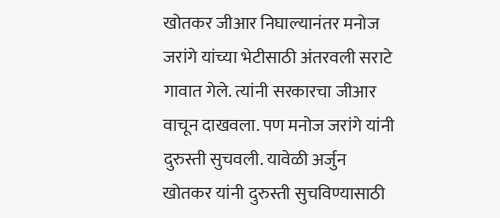खोतकर जीआर निघाल्यानंतर मनोज जरांगे यांच्या भेटीसाठी अंतरवली सराटे गावात गेले. त्यांनी सरकारचा जीआर वाचून दाखवला. पण मनोज जरांगे यांनी दुरुस्ती सुचवली. यावेळी अर्जुन खोतकर यांनी दुरुस्ती सुचविण्यासाठी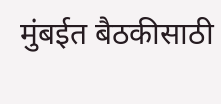मुंबईत बैठकीसाठी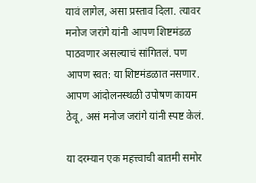यावं लागेल, असा प्रस्ताव दिला. त्यावर मनोज जरांगे यांनी आपण शिष्टमंडळ पाठवणार असल्याचं सांगितलं. पण आपण स्वत: या शिष्टमंडळात नसणार. आपण आंदोलनस्थळी उपोषण कायम ठेवू, असं मनोज जरांगे यांनी स्पष्ट केलं.

या दरम्यान एक महत्त्वाची बातमी समोर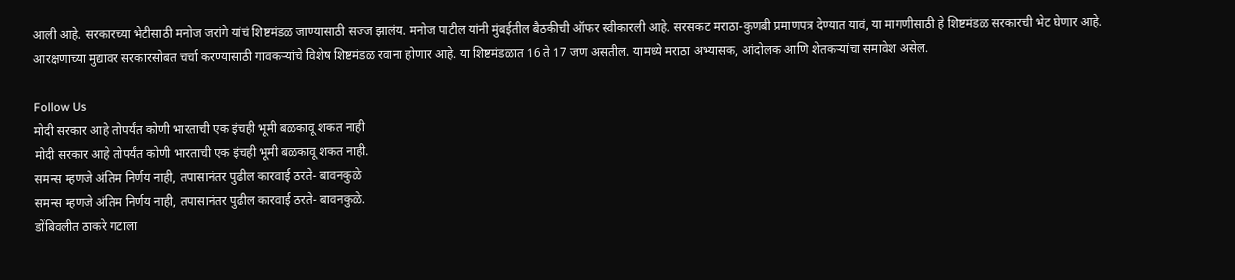आली आहे. सरकारच्या भेटीसाठी मनोज जरांगे यांचं शिष्टमंडळ जाण्यासाठी सज्ज झालंय. मनोज पाटील यांनी मुंबईतील बैठकीची ऑफर स्वीकारली आहे. सरसकट मराठा-कुणबी प्रमाणपत्र देण्यात यावं, या मागणीसाठी हे शिष्टमंडळ सरकारची भेट घेणार आहे. आरक्षणाच्या मुद्यावर सरकारसोबत चर्चा करण्यासाठी गावकऱ्यांचे विशेष शिष्टमंडळ रवाना होणार आहे. या शिष्टमंडळात 16 ते 17 जण असतील. यामध्ये मराठा अभ्यासक, आंदोलक आणि शेतकऱ्यांचा समावेश असेल.

Follow Us
मोदी सरकार आहे तोपर्यंत कोणी भारताची एक इंचही भूमी बळकावू शकत नाही
मोदी सरकार आहे तोपर्यंत कोणी भारताची एक इंचही भूमी बळकावू शकत नाही.
समन्स म्हणजे अंतिम निर्णय नाही, तपासानंतर पुढील कारवाई ठरते- बावनकुळे
समन्स म्हणजे अंतिम निर्णय नाही, तपासानंतर पुढील कारवाई ठरते- बावनकुळे.
डोंबिवलीत ठाकरे गटाला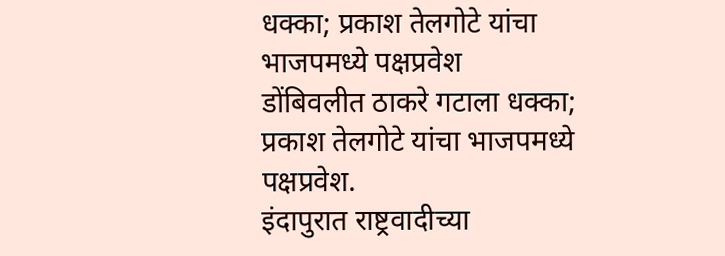धक्का; प्रकाश तेलगोटे यांचा भाजपमध्ये पक्षप्रवेश
डोंबिवलीत ठाकरे गटाला धक्का; प्रकाश तेलगोटे यांचा भाजपमध्ये पक्षप्रवेश.
इंदापुरात राष्ट्रवादीच्या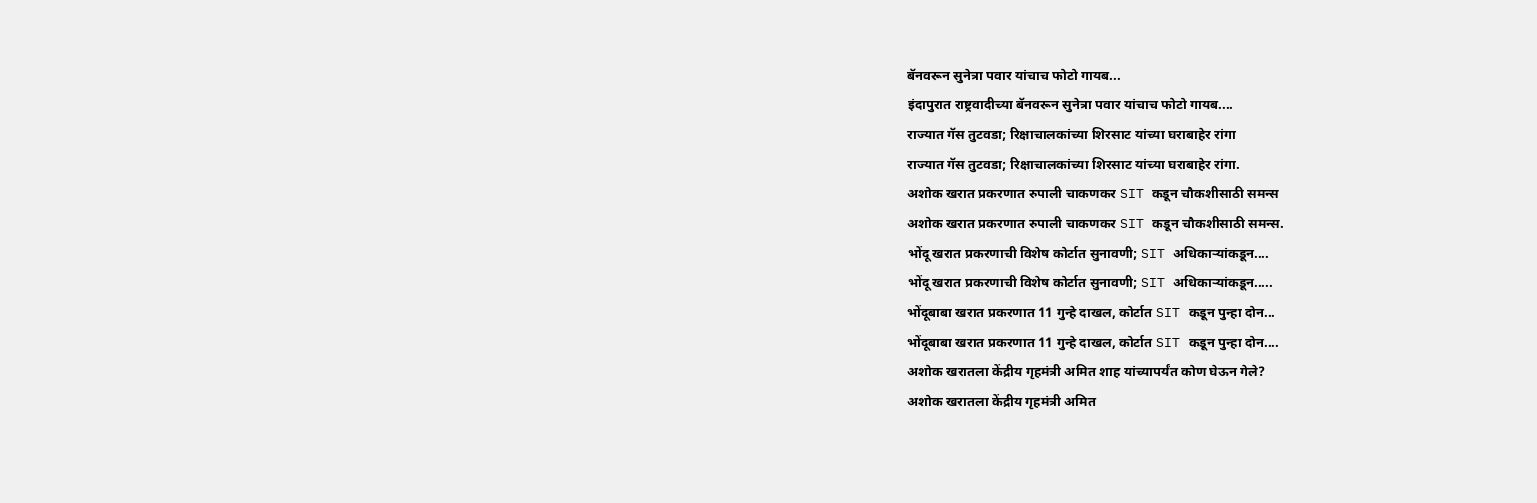बॅनवरून सुनेत्रा पवार यांचाच फोटो गायब...
इंदापुरात राष्ट्रवादीच्या बॅनवरून सुनेत्रा पवार यांचाच फोटो गायब....
राज्यात गॅस तुटवडा; रिक्षाचालकांच्या शिरसाट यांच्या घराबाहेर रांगा
राज्यात गॅस तुटवडा; रिक्षाचालकांच्या शिरसाट यांच्या घराबाहेर रांगा.
अशोक खरात प्रकरणात रुपाली चाकणकर SIT कडून चौकशीसाठी समन्स
अशोक खरात प्रकरणात रुपाली चाकणकर SIT कडून चौकशीसाठी समन्स.
भोंदू खरात प्रकरणाची विशेष कोर्टात सुनावणी; SIT अधिकाऱ्यांकडून....
भोंदू खरात प्रकरणाची विशेष कोर्टात सुनावणी; SIT अधिकाऱ्यांकडून.....
भोंदूबाबा खरात प्रकरणात 11 गुन्हे दाखल, कोर्टात SIT कडून पुन्हा दोन...
भोंदूबाबा खरात प्रकरणात 11 गुन्हे दाखल, कोर्टात SIT कडून पुन्हा दोन....
अशोक खरातला केंद्रीय गृहमंत्री अमित शाह यांच्यापर्यंत कोण घेऊन गेले?
अशोक खरातला केंद्रीय गृहमंत्री अमित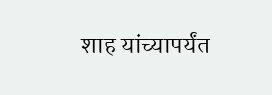शाह यांच्यापर्यंत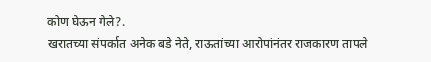कोण घेऊन गेले?.
खरातच्या संपर्कात अनेक बडे नेते, राऊतांच्या आरोपांनंतर राजकारण तापले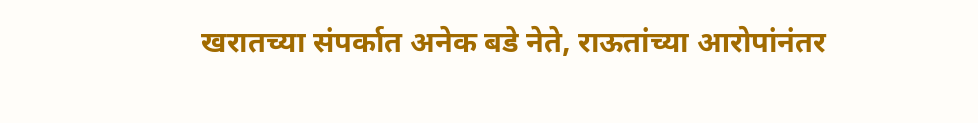खरातच्या संपर्कात अनेक बडे नेते, राऊतांच्या आरोपांनंतर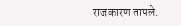राजकारण तापले.